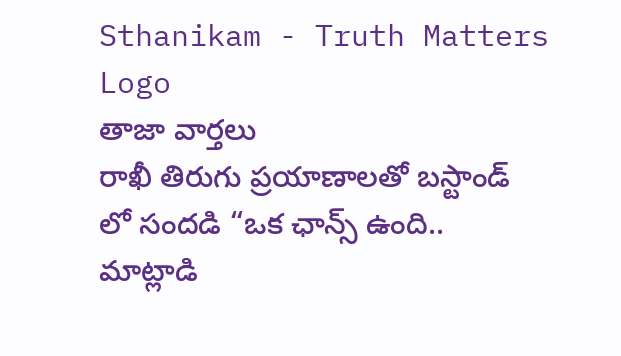Sthanikam - Truth Matters
Logo
తాజా వార్తలు
రాఖీ తిరుగు ప్రయాణాలతో బస్టాండ్ లో సందడి “ఒక ఛాన్స్‌ ఉంది.. మాట్లాడి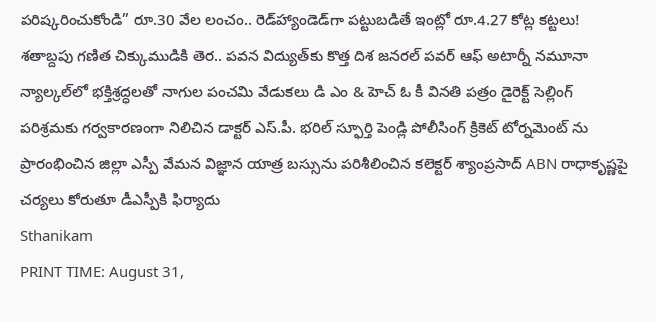పరిష్కరించుకోండి” రూ.30 వేల లంచం.. రెడ్‌హ్యాండెడ్‌గా పట్టుబడితే ఇంట్లో రూ.4.27 కోట్ల కట్టలు! శతాబ్దపు గణిత చిక్కుముడికి తెర.. పవన విద్యుత్‌కు కొత్త దిశ జనరల్ పవర్ ఆఫ్ అటార్నీ నమూనా న్యాల్కల్‌లో భక్తిశ్రద్ధలతో నాగుల పంచమి వేడుకలు డి ఎం & హెచ్ ఓ కీ వినతి పత్రం డైరెక్ట్ సెల్లింగ్ పరిశ్రమకు గర్వకారణంగా నిలిచిన డాక్టర్ ఎస్.పీ. భరిల్ స్ఫూర్తి పెండ్లి పోలీసింగ్ క్రికెట్ టోర్నమెంట్ ను ప్రారంభించిన జిల్లా ఎస్పీ వేమన విజ్ఞాన యాత్ర బస్సును పరిశీలించిన కలెక్టర్ శ్యాంప్రసాద్ ABN రాధాకృష్ణపై చర్యలు కోరుతూ డీఎస్పీకి ఫిర్యాదు
Sthanikam
PRINT TIME: August 31,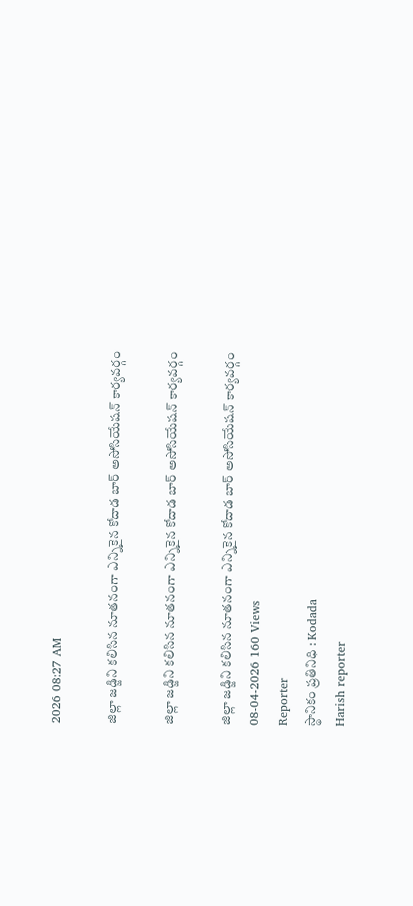2026 08:27 AM

జిల్లా జడ్జిని కలిసిన నూతనంగా ఎన్నికైన కోదాడ బార్ అసోసియేషన్ కార్యవర్గం

జిల్లా జడ్జిని కలిసిన నూతనంగా ఎన్నికైన కోదాడ బార్ అసోసియేషన్ కార్యవర్గం

జిల్లా జడ్జిని కలిసిన నూతనంగా ఎన్నికైన కోదాడ బార్ అసోసియేషన్ కార్యవర్గం
08-04-2026 160 Views
Reporter
స్థానికం ప్రతినిధి : Kodada
Harish reporter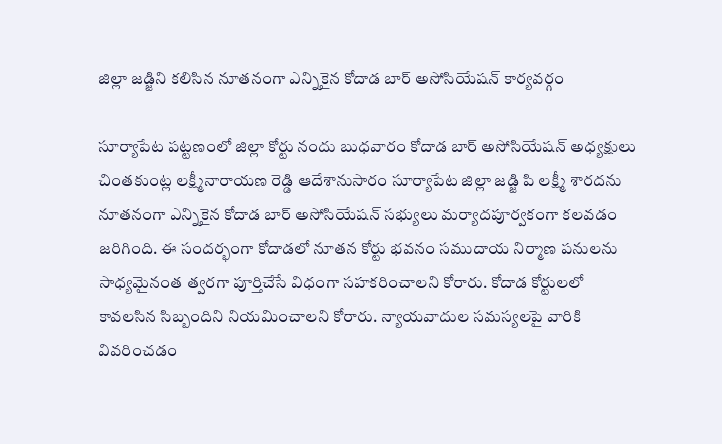జిల్లా జడ్జిని కలిసిన నూతనంగా ఎన్నికైన కోదాడ బార్ అసోసియేషన్ కార్యవర్గం

సూర్యాపేట పట్టణంలో జిల్లా కోర్టు నందు బుధవారం కోదాడ బార్ అసోసియేషన్ అధ్యక్షులు చింతకుంట్ల లక్ష్మీనారాయణ రెడ్డి ఆదేశానుసారం సూర్యాపేట జిల్లా జడ్జి పి లక్ష్మీ శారదను నూతనంగా ఎన్నికైన కోదాడ బార్ అసోసియేషన్ సభ్యులు మర్యాదపూర్వకంగా కలవడం జరిగింది. ఈ సందర్భంగా కోదాడలో నూతన కోర్టు భవనం సముదాయ నిర్మాణ పనులను సాధ్యమైనంత త్వరగా పూర్తిచేసే విధంగా సహకరించాలని కోరారు. కోదాడ కోర్టులలో కావలసిన సిబ్బందిని నియమించాలని కోరారు. న్యాయవాదుల సమస్యలపై వారికి వివరించడం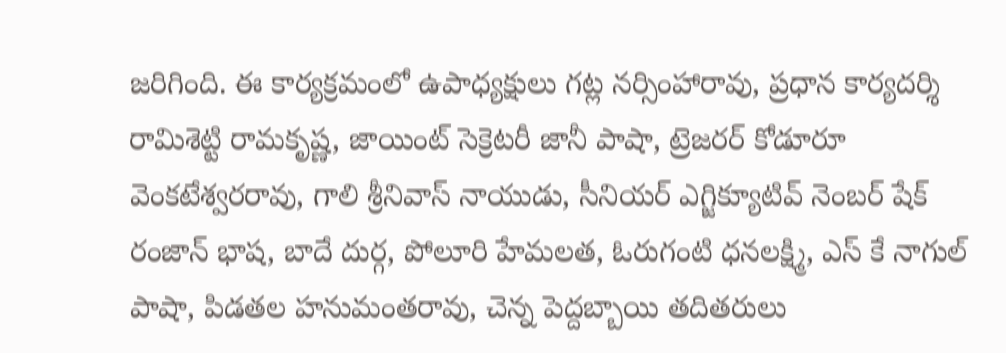జరిగింది. ఈ కార్యక్రమంలో ఉపాధ్యక్షులు గట్ల నర్సింహారావు, ప్రధాన కార్యదర్శి రామిశెట్టి రామకృష్ణ, జాయింట్ సెక్రెటరీ జానీ పాషా, ట్రెజరర్ కోడూరూ వెంకటేశ్వరరావు, గాలి శ్రీనివాస్ నాయుడు, సీనియర్ ఎగ్జిక్యూటివ్ నెంబర్ షేక్ రంజాన్ భాష, బాదే దుర్గ, పోలూరి హేమలత, ఓరుగంటి ధనలక్ష్మి, ఎస్ కే నాగుల్ పాషా, పిడతల హనుమంతరావు, చెన్న పెద్దబ్బాయి తదితరులు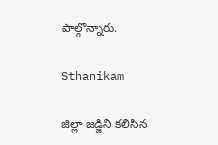పాల్గొన్నారు.

Sthanikam

జిల్లా జడ్జిని కలిసిన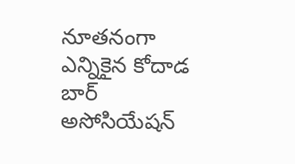నూతనంగా ఎన్నికైన కోదాడ బార్ అసోసియేషన్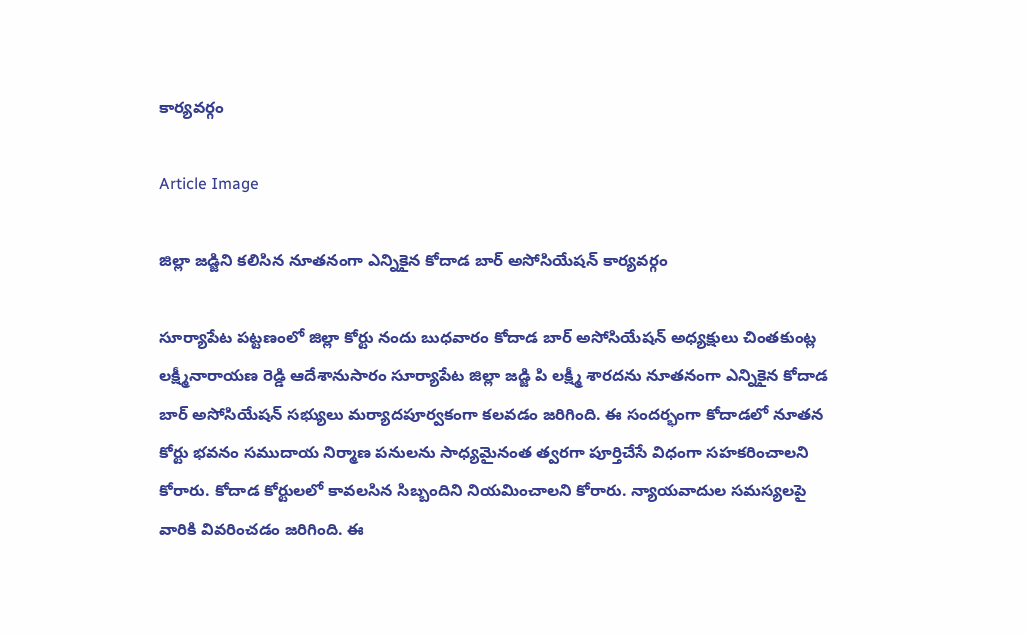కార్యవర్గం

Article Image

జిల్లా జడ్జిని కలిసిన నూతనంగా ఎన్నికైన కోదాడ బార్ అసోసియేషన్ కార్యవర్గం

సూర్యాపేట పట్టణంలో జిల్లా కోర్టు నందు బుధవారం కోదాడ బార్ అసోసియేషన్ అధ్యక్షులు చింతకుంట్ల లక్ష్మీనారాయణ రెడ్డి ఆదేశానుసారం సూర్యాపేట జిల్లా జడ్జి పి లక్ష్మీ శారదను నూతనంగా ఎన్నికైన కోదాడ బార్ అసోసియేషన్ సభ్యులు మర్యాదపూర్వకంగా కలవడం జరిగింది. ఈ సందర్భంగా కోదాడలో నూతన కోర్టు భవనం సముదాయ నిర్మాణ పనులను సాధ్యమైనంత త్వరగా పూర్తిచేసే విధంగా సహకరించాలని కోరారు. కోదాడ కోర్టులలో కావలసిన సిబ్బందిని నియమించాలని కోరారు. న్యాయవాదుల సమస్యలపై వారికి వివరించడం జరిగింది. ఈ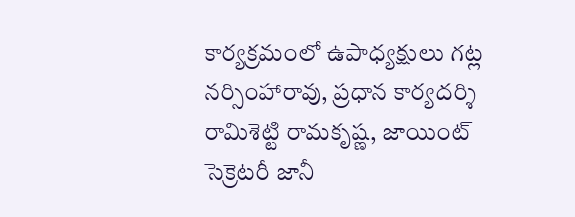కార్యక్రమంలో ఉపాధ్యక్షులు గట్ల నర్సింహారావు, ప్రధాన కార్యదర్శి రామిశెట్టి రామకృష్ణ, జాయింట్ సెక్రెటరీ జానీ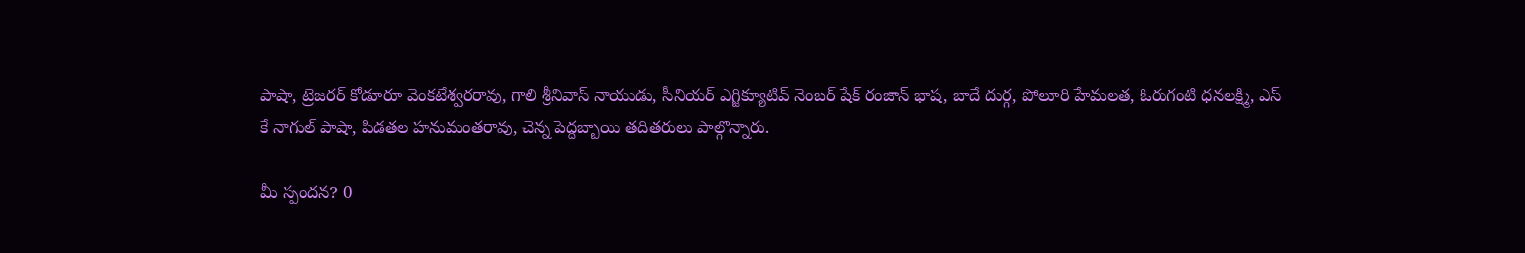పాషా, ట్రెజరర్ కోడూరూ వెంకటేశ్వరరావు, గాలి శ్రీనివాస్ నాయుడు, సీనియర్ ఎగ్జిక్యూటివ్ నెంబర్ షేక్ రంజాన్ భాష, బాదే దుర్గ, పోలూరి హేమలత, ఓరుగంటి ధనలక్ష్మి, ఎస్ కే నాగుల్ పాషా, పిడతల హనుమంతరావు, చెన్న పెద్దబ్బాయి తదితరులు పాల్గొన్నారు.

మీ స్పందన? 0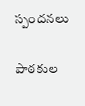స్పందనలు

పాఠకుల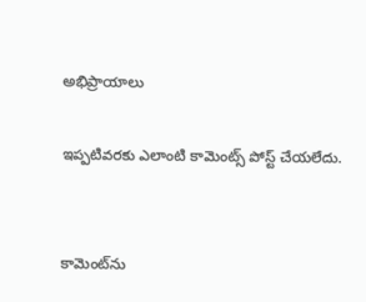అభిప్రాయాలు

ఇప్పటివరకు ఎలాంటి కామెంట్స్ పోస్ట్ చేయలేదు.


కామెంట్‌ను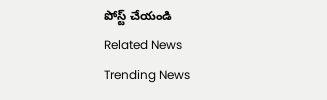పోస్ట్ చేయండి
Related News
Trending News